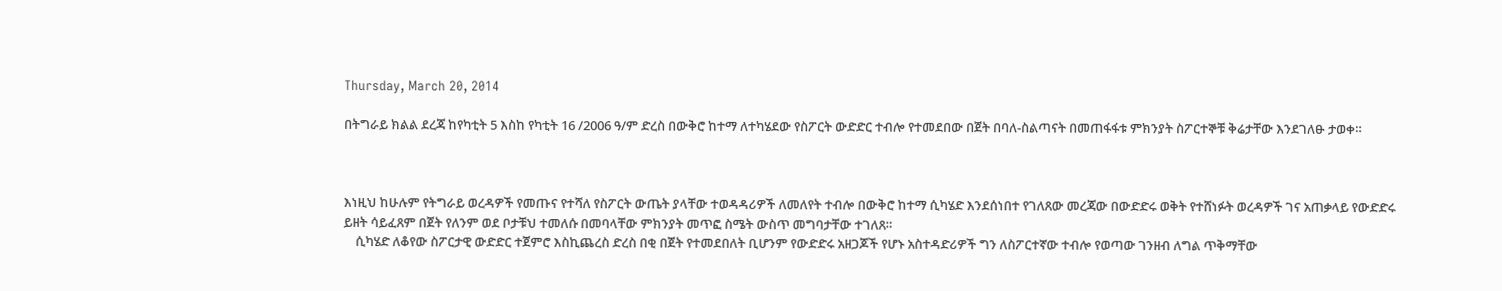Thursday, March 20, 2014

በትግራይ ክልል ደረጃ ከየካቲት 5 እስከ የካቲት 16 /2006 ዓ/ም ድረስ በውቅሮ ከተማ ለተካሄደው የስፖርት ውድድር ተብሎ የተመደበው በጀት በባለ-ስልጣናት በመጠፋፋቱ ምክንያት ስፖርተኞቹ ቅሬታቸው እንደገለፁ ታወቀ።



እነዚህ ከሁሉም የትግራይ ወረዳዎች የመጡና የተሻለ የስፖርት ውጤት ያላቸው ተወዳዳሪዎች ለመለየት ተብሎ በውቅሮ ከተማ ሲካሄድ እንደሰነበተ የገለጸው መረጃው በውድድሩ ወቅት የተሸነፉት ወረዳዎች ገና አጠቃላይ የውድድሩ ይዘት ሳይፈጸም በጀት የለንም ወደ ቦታቹህ ተመለሱ በመባላቸው ምክንያት መጥፎ ስሜት ውስጥ መግባታቸው ተገለጸ።
    ሲካሄድ ለቆየው ስፖርታዊ ውድድር ተጀምሮ እስኪጨረስ ድረስ በቂ በጀት የተመደበለት ቢሆንም የውድድሩ አዘጋጆች የሆኑ አስተዳድሪዎች ግን ለስፖርተኛው ተብሎ የወጣው ገንዘብ ለግል ጥቅማቸው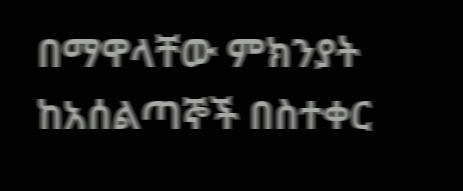በማዋላቸው ምክንያት ከአሰልጣኞች በስተቀር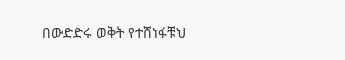በውድድሩ ወቅት የተሸነፋቹህ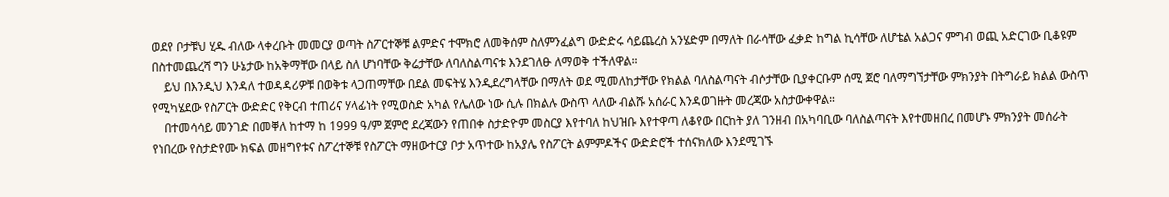ወደየ ቦታቹህ ሂዱ ብለው ላቀረቡት መመርያ ወጣት ስፖርተኞቹ ልምድና ተሞክሮ ለመቅሰም ስለምንፈልግ ውድድሩ ሳይጨረስ አንሄድም በማለት በራሳቸው ፈቃድ ከግል ኪሳቸው ለሆቴል አልጋና ምግብ ወጪ አድርገው ቢቆዩም በስተመጨረሻ ግን ሁኔታው ከአቅማቸው በላይ ስለ ሆነባቸው ቅሬታቸው ለባለስልጣናቱ እንደገለፁ ለማወቅ ተችለዋል።
    ይህ በእንዲህ እንዳለ ተወዳዳሪዎቹ በወቅቱ ላጋጠማቸው በደል መፍትሄ እንዲደረግላቸው በማለት ወደ ሚመለከታቸው የክልል ባለስልጣናት ብሶታቸው ቢያቀርቡም ሰሚ ጀሮ ባለማግኘታቸው ምክንያት በትግራይ ክልል ውስጥ የሚካሄደው የስፖርት ውድድር የቅርብ ተጠሪና ሃላፊነት የሚወስድ አካል የሌለው ነው ሲሉ በክልሉ ውስጥ ላለው ብልሹ አሰራር እንዳወገዙት መረጃው አስታውቀዋል።
    በተመሳሳይ መንገድ በመቐለ ከተማ ከ 1999 ዓ/ም ጀምሮ ደረጃውን የጠበቀ ስታድዮም መስርያ እየተባለ ከህዝቡ እየተዋጣ ለቆየው በርከት ያለ ገንዘብ በአካባቢው ባለስልጣናት እየተመዘበረ በመሆኑ ምክንያት መሰራት የነበረው የስታድየሙ ክፍል መዘግየቱና ስፖረተኞቹ የስፖርት ማዘውተርያ ቦታ አጥተው ከአያሌ የስፖርት ልምምዶችና ውድድሮች ተሰናክለው እንደሚገኙ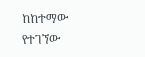ከከተማው የተገኘው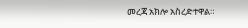መረጃ አክሎ አስረድተዋል።